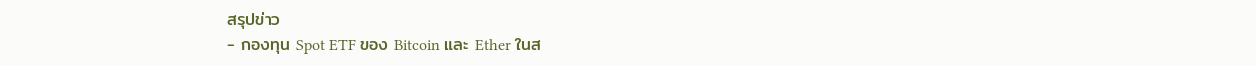สรุปข่าว
- กองทุน Spot ETF ของ Bitcoin และ Ether ในส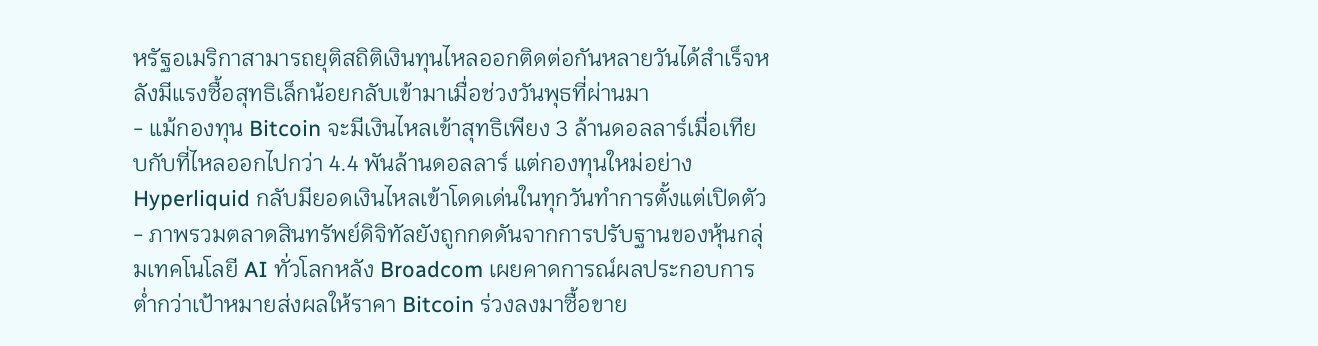หรัฐอเมริกาสามารถยุติสถิติเงินทุนไหลออกติดต่อกันหลายวันได้สำเร็จหลังมีแรงซื้อสุทธิเล็กน้อยกลับเข้ามาเมื่อช่วงวันพุธที่ผ่านมา
- แม้กองทุน Bitcoin จะมีเงินไหลเข้าสุทธิเพียง 3 ล้านดอลลาร์เมื่อเทียบกับที่ไหลออกไปกว่า 4.4 พันล้านดอลลาร์ แต่กองทุนใหม่อย่าง Hyperliquid กลับมียอดเงินไหลเข้าโดดเด่นในทุกวันทำการตั้งแต่เปิดตัว
- ภาพรวมตลาดสินทรัพย์ดิจิทัลยังถูกกดดันจากการปรับฐานของหุ้นกลุ่มเทคโนโลยี AI ทั่วโลกหลัง Broadcom เผยคาดการณ์ผลประกอบการต่ำกว่าเป้าหมายส่งผลให้ราคา Bitcoin ร่วงลงมาซื้อขาย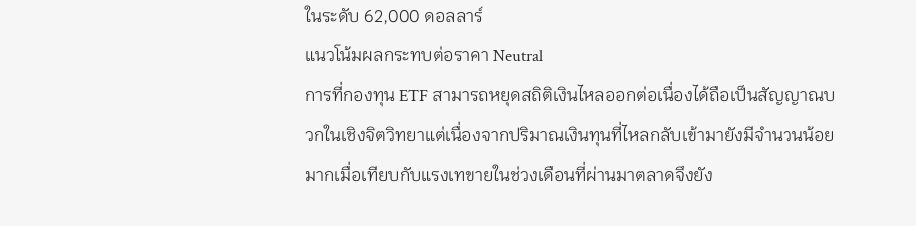ในระดับ 62,000 ดอลลาร์
แนวโน้มผลกระทบต่อราคา Neutral
การที่กองทุน ETF สามารถหยุดสถิติเงินไหลออกต่อเนื่องได้ถือเป็นสัญญาณบวกในเชิงจิตวิทยาแต่เนื่องจากปริมาณเงินทุนที่ไหลกลับเข้ามายังมีจำนวนน้อยมากเมื่อเทียบกับแรงเทขายในช่วงเดือนที่ผ่านมาตลาดจึงยัง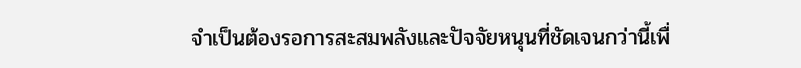จำเป็นต้องรอการสะสมพลังและปัจจัยหนุนที่ชัดเจนกว่านี้เพื่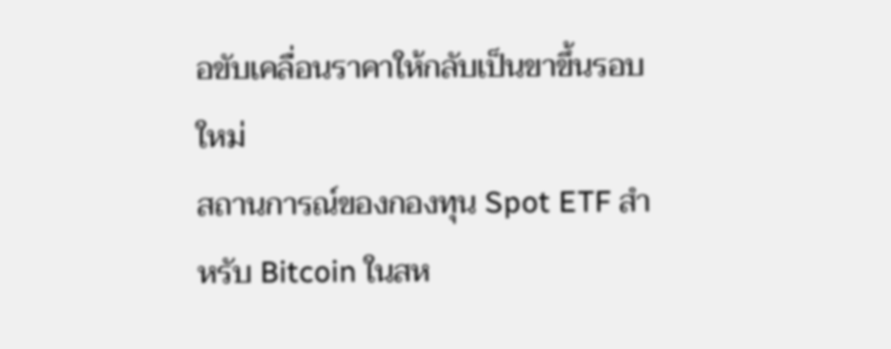อขับเคลื่อนราคาให้กลับเป็นขาขึ้นรอบใหม่
สถานการณ์ของกองทุน Spot ETF สำหรับ Bitcoin ในสห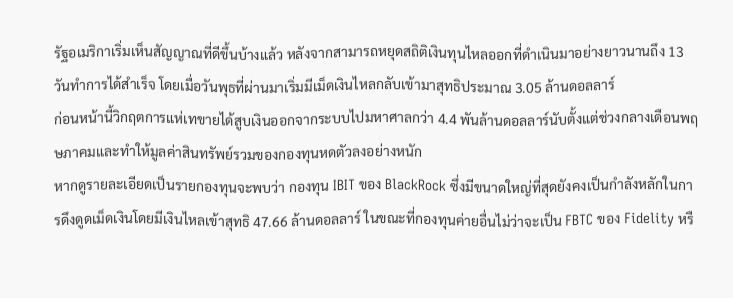รัฐอเมริกาเริ่มเห็นสัญญาณที่ดีขึ้นบ้างแล้ว หลังจากสามารถหยุดสถิติเงินทุนไหลออกที่ดำเนินมาอย่างยาวนานถึง 13 วันทำการได้สำเร็จ โดยเมื่อวันพุธที่ผ่านมาเริ่มมีเม็ดเงินไหลกลับเข้ามาสุทธิประมาณ 3.05 ล้านดอลลาร์
ก่อนหน้านี้วิกฤตการแห่เทขายได้สูบเงินออกจากระบบไปมหาศาลกว่า 4.4 พันล้านดอลลาร์นับตั้งแต่ช่วงกลางเดือนพฤษภาคมและทำให้มูลค่าสินทรัพย์รวมของกองทุนหดตัวลงอย่างหนัก
หากดูรายละเอียดเป็นรายกองทุนจะพบว่า กองทุน IBIT ของ BlackRock ซึ่งมีขนาดใหญ่ที่สุดยังคงเป็นกำลังหลักในการดึงดูดเม็ดเงินโดยมีเงินไหลเข้าสุทธิ 47.66 ล้านดอลลาร์ ในขณะที่กองทุนค่ายอื่นไม่ว่าจะเป็น FBTC ของ Fidelity หรื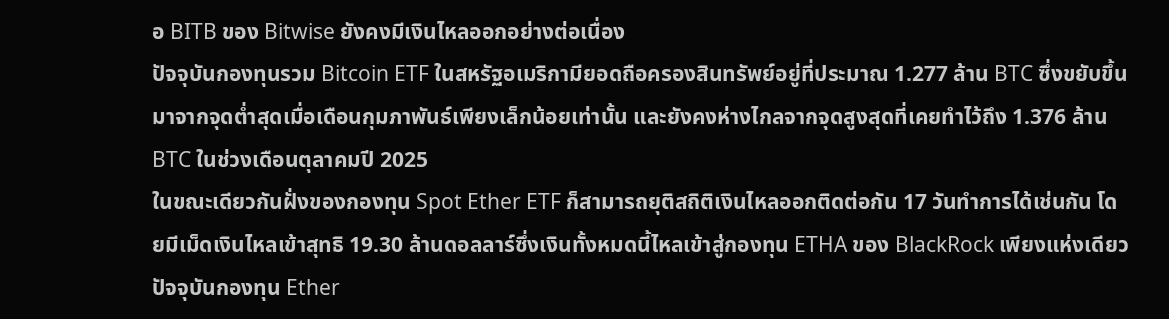อ BITB ของ Bitwise ยังคงมีเงินไหลออกอย่างต่อเนื่อง
ปัจจุบันกองทุนรวม Bitcoin ETF ในสหรัฐอเมริกามียอดถือครองสินทรัพย์อยู่ที่ประมาณ 1.277 ล้าน BTC ซึ่งขยับขึ้นมาจากจุดต่ำสุดเมื่อเดือนกุมภาพันธ์เพียงเล็กน้อยเท่านั้น และยังคงห่างไกลจากจุดสูงสุดที่เคยทำไว้ถึง 1.376 ล้าน BTC ในช่วงเดือนตุลาคมปี 2025
ในขณะเดียวกันฝั่งของกองทุน Spot Ether ETF ก็สามารถยุติสถิติเงินไหลออกติดต่อกัน 17 วันทำการได้เช่นกัน โดยมีเม็ดเงินไหลเข้าสุทธิ 19.30 ล้านดอลลาร์ซึ่งเงินทั้งหมดนี้ไหลเข้าสู่กองทุน ETHA ของ BlackRock เพียงแห่งเดียว
ปัจจุบันกองทุน Ether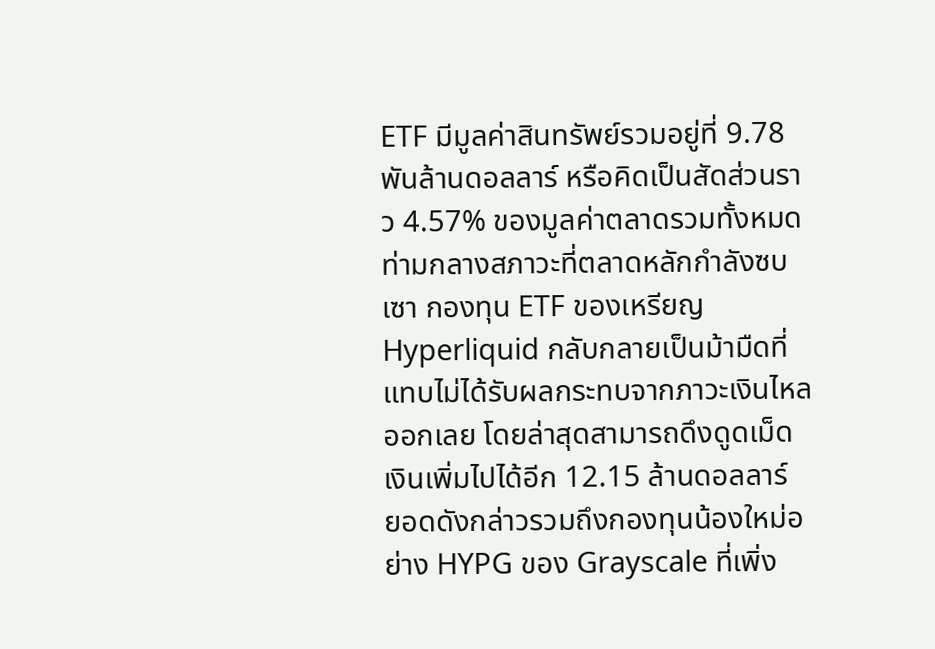ETF มีมูลค่าสินทรัพย์รวมอยู่ที่ 9.78 พันล้านดอลลาร์ หรือคิดเป็นสัดส่วนราว 4.57% ของมูลค่าตลาดรวมทั้งหมด
ท่ามกลางสภาวะที่ตลาดหลักกำลังซบเซา กองทุน ETF ของเหรียญ Hyperliquid กลับกลายเป็นม้ามืดที่แทบไม่ได้รับผลกระทบจากภาวะเงินไหลออกเลย โดยล่าสุดสามารถดึงดูดเม็ดเงินเพิ่มไปได้อีก 12.15 ล้านดอลลาร์
ยอดดังกล่าวรวมถึงกองทุนน้องใหม่อย่าง HYPG ของ Grayscale ที่เพิ่ง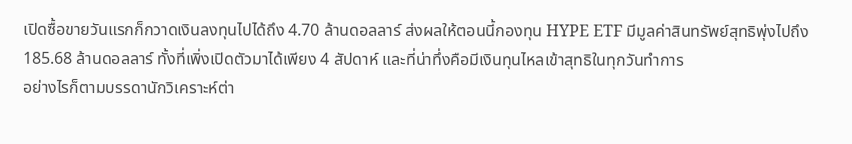เปิดซื้อขายวันแรกก็กวาดเงินลงทุนไปได้ถึง 4.70 ล้านดอลลาร์ ส่งผลให้ตอนนี้กองทุน HYPE ETF มีมูลค่าสินทรัพย์สุทธิพุ่งไปถึง 185.68 ล้านดอลลาร์ ทั้งที่เพิ่งเปิดตัวมาได้เพียง 4 สัปดาห์ และที่น่าทึ่งคือมีเงินทุนไหลเข้าสุทธิในทุกวันทำการ
อย่างไรก็ตามบรรดานักวิเคราะห์ต่า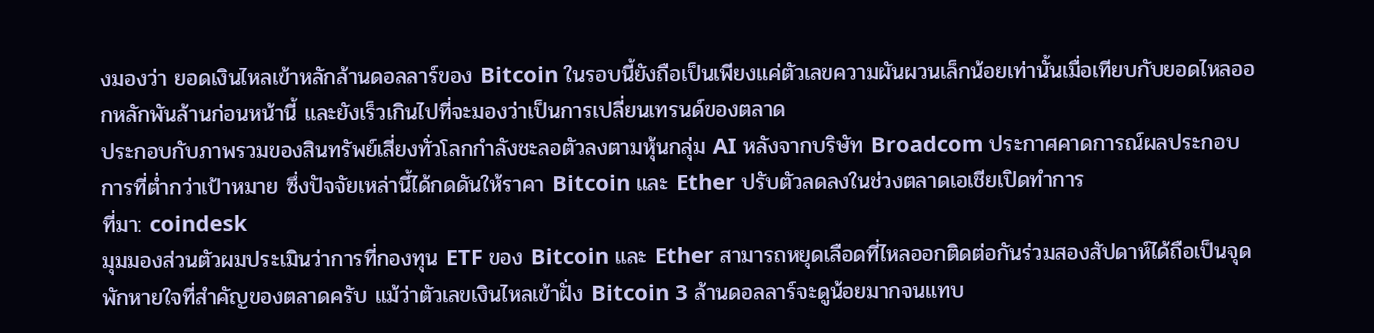งมองว่า ยอดเงินไหลเข้าหลักล้านดอลลาร์ของ Bitcoin ในรอบนี้ยังถือเป็นเพียงแค่ตัวเลขความผันผวนเล็กน้อยเท่านั้นเมื่อเทียบกับยอดไหลออกหลักพันล้านก่อนหน้านี้ และยังเร็วเกินไปที่จะมองว่าเป็นการเปลี่ยนเทรนด์ของตลาด
ประกอบกับภาพรวมของสินทรัพย์เสี่ยงทั่วโลกกำลังชะลอตัวลงตามหุ้นกลุ่ม AI หลังจากบริษัท Broadcom ประกาศคาดการณ์ผลประกอบการที่ต่ำกว่าเป้าหมาย ซึ่งปัจจัยเหล่านี้ได้กดดันให้ราคา Bitcoin และ Ether ปรับตัวลดลงในช่วงตลาดเอเชียเปิดทำการ
ที่มา: coindesk
มุมมองส่วนตัวผมประเมินว่าการที่กองทุน ETF ของ Bitcoin และ Ether สามารถหยุดเลือดที่ไหลออกติดต่อกันร่วมสองสัปดาห์ได้ถือเป็นจุดพักหายใจที่สำคัญของตลาดครับ แม้ว่าตัวเลขเงินไหลเข้าฝั่ง Bitcoin 3 ล้านดอลลาร์จะดูน้อยมากจนแทบ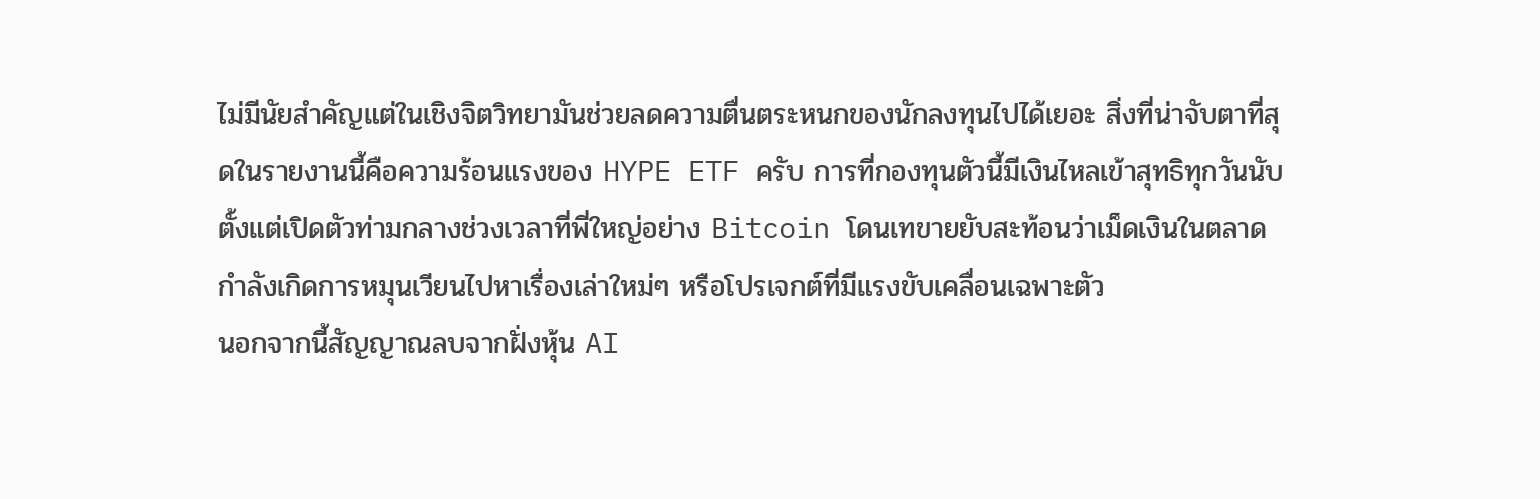ไม่มีนัยสำคัญแต่ในเชิงจิตวิทยามันช่วยลดความตื่นตระหนกของนักลงทุนไปได้เยอะ สิ่งที่น่าจับตาที่สุดในรายงานนี้คือความร้อนแรงของ HYPE ETF ครับ การที่กองทุนตัวนี้มีเงินไหลเข้าสุทธิทุกวันนับตั้งแต่เปิดตัวท่ามกลางช่วงเวลาที่พี่ใหญ่อย่าง Bitcoin โดนเทขายยับสะท้อนว่าเม็ดเงินในตลาดกำลังเกิดการหมุนเวียนไปหาเรื่องเล่าใหม่ๆ หรือโปรเจกต์ที่มีแรงขับเคลื่อนเฉพาะตัว
นอกจากนี้สัญญาณลบจากฝั่งหุ้น AI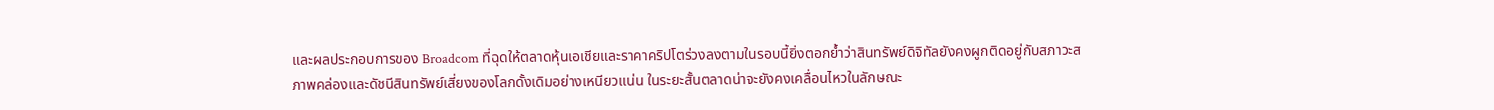และผลประกอบการของ Broadcom ที่ฉุดให้ตลาดหุ้นเอเชียและราคาคริปโตร่วงลงตามในรอบนี้ยิ่งตอกย้ำว่าสินทรัพย์ดิจิทัลยังคงผูกติดอยู่กับสภาวะสภาพคล่องและดัชนีสินทรัพย์เสี่ยงของโลกดั้งเดิมอย่างเหนียวแน่น ในระยะสั้นตลาดน่าจะยังคงเคลื่อนไหวในลักษณะ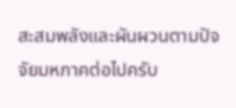สะสมพลังและผันผวนตามปัจจัยมหภาคต่อไปครับ